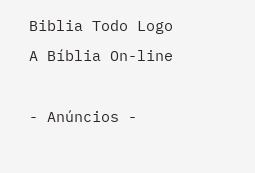Biblia Todo Logo
A Bíblia On-line

- Anúncios -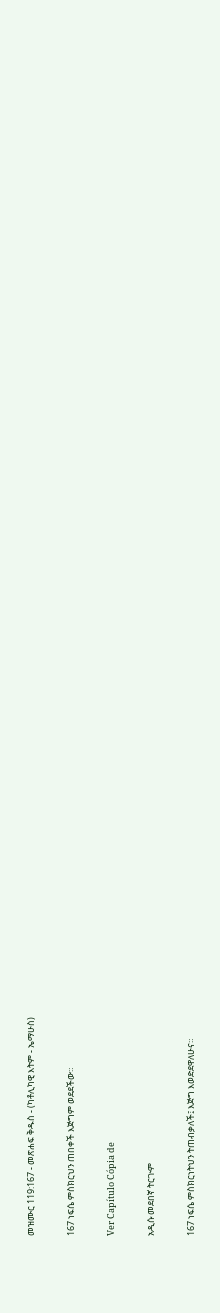መዝሙር 119:167 - መጽሐፍ ቅዱስ - (ካቶሊካዊ እትም - ኤማሁስ)

167 ነፍሴ ምስክርህን ጠበቀች እጅግም ወደደችው።

Ver Capítulo Cópia de

አዲሱ መደበኛ ትርጒም

167 ነፍሴ ምስክርነትህን ትጠብቃለች፤ እጅግ እወድደዋለሁና።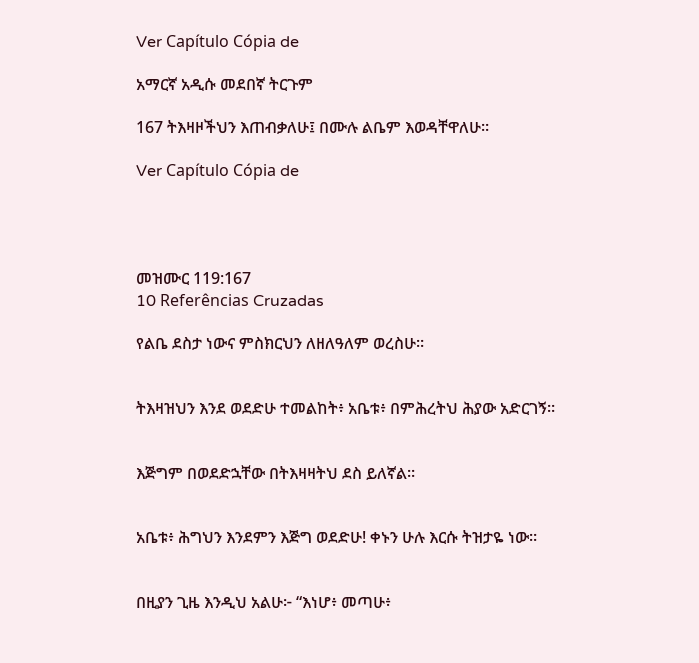Ver Capítulo Cópia de

አማርኛ አዲሱ መደበኛ ትርጉም

167 ትእዛዞችህን እጠብቃለሁ፤ በሙሉ ልቤም እወዳቸዋለሁ።

Ver Capítulo Cópia de




መዝሙር 119:167
10 Referências Cruzadas

የልቤ ደስታ ነውና ምስክርህን ለዘለዓለም ወረስሁ።


ትእዛዝህን እንደ ወደድሁ ተመልከት፥ አቤቱ፥ በምሕረትህ ሕያው አድርገኝ።


እጅግም በወደድኋቸው በትእዛዛትህ ደስ ይለኛል።


አቤቱ፥ ሕግህን እንደምን እጅግ ወደድሁ! ቀኑን ሁሉ እርሱ ትዝታዬ ነው።


በዚያን ጊዜ እንዲህ አልሁ፦ “እነሆ፥ መጣሁ፥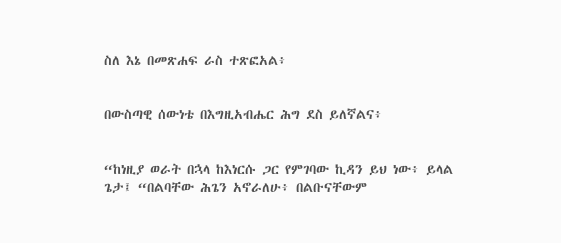ስለ እኔ በመጽሐፍ ራስ ተጽፎአል፥


በውስጣዊ ሰውነቴ በእግዚአብሔር ሕግ ደስ ይለኛልና፥


“ከነዚያ ወራት በኋላ ከእነርሱ ጋር የምገባው ኪዳን ይህ ነው፥ ይላል ጌታ፤ “በልባቸው ሕጌን አኖራለሁ፥ በልቡናቸውም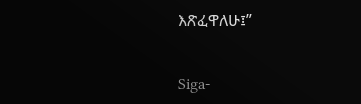እጽፈዋለሁ፤”


Siga-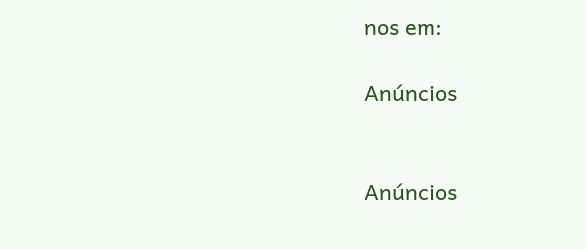nos em:

Anúncios


Anúncios